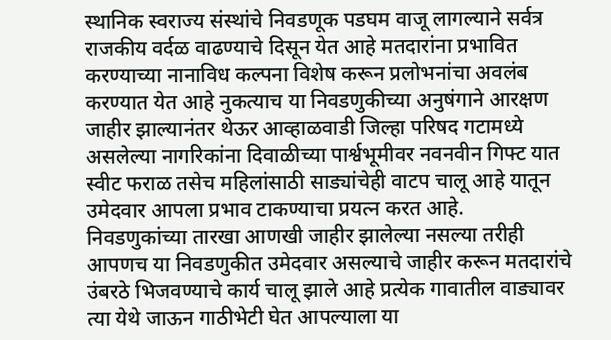स्थानिक स्वराज्य संस्थांचे निवडणूक पडघम वाजू लागल्याने सर्वत्र राजकीय वर्दळ वाढण्याचे दिसून येत आहे मतदारांना प्रभावित करण्याच्या नानाविध कल्पना विशेष करून प्रलोभनांचा अवलंब करण्यात येत आहे नुकत्याच या निवडणुकीच्या अनुषंगाने आरक्षण जाहीर झाल्यानंतर थेऊर आव्हाळवाडी जिल्हा परिषद गटामध्ये असलेल्या नागरिकांना दिवाळीच्या पार्श्वभूमीवर नवनवीन गिफ्ट यात स्वीट फराळ तसेच महिलांसाठी साड्यांचेही वाटप चालू आहे यातून उमेदवार आपला प्रभाव टाकण्याचा प्रयत्न करत आहे.
निवडणुकांच्या तारखा आणखी जाहीर झालेल्या नसल्या तरीही आपणच या निवडणुकीत उमेदवार असल्याचे जाहीर करून मतदारांचे उंबरठे भिजवण्याचे कार्य चालू झाले आहे प्रत्येक गावातील वाड्यावर त्या येथे जाऊन गाठीभेटी घेत आपल्याला या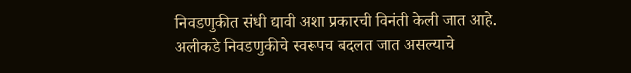निवडणुकीत संधी द्यावी अशा प्रकारची विनंती केली जात आहे.
अलीकडे निवडणुकीचे स्वरूपच बदलत जात असल्याचे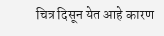चित्र दिसून येत आहे कारण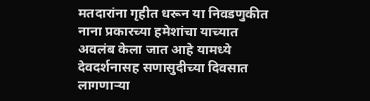मतदारांना गृहीत धरून या निवडणुकीत नाना प्रकारच्या हमेशांचा याच्यात अवलंब केला जात आहे यामध्ये देवदर्शनासह सणासुदीच्या दिवसात लागणाऱ्या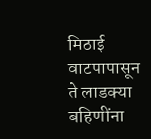मिठाई वाटपापासून ते लाडक्या बहिणींना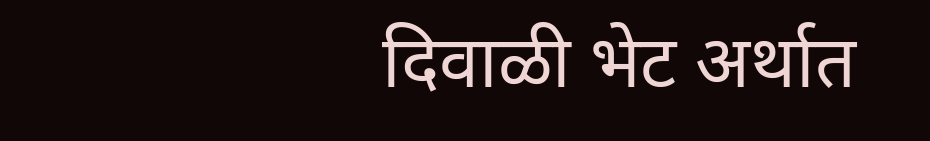दिवाळी भेट अर्थात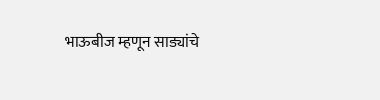भाऊबीज म्हणून साड्यांचे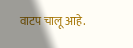वाटप चालू आहे.